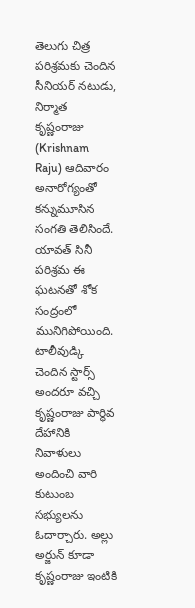తెలుగు చిత్ర పరిశ్రమకు చెందిన సీనియర్ నటుడు, నిర్మాత కృష్ణంరాజు (Krishnam Raju) ఆదివారం అనారోగ్యంతో కన్నుమూసిన సంగతి తెలిసిందే. యావత్ సినీ పరిశ్రమ ఈ ఘటనతో శోక సంద్రంలో మునిగిపోయింది. టాలీవుడ్కి చెందిన స్టార్స్ అందరూ వచ్చి కృష్ణంరాజు పార్థివ దేహానికి నివాళులు అందించి వారి కుటుంబ సభ్యులను ఓదార్చారు. అల్లు అర్జున్ కూడా కృష్ణంరాజు ఇంటికి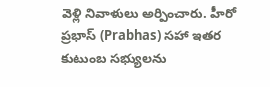వెళ్లి నివాళులు అర్పించారు. హీరో ప్రభాస్ (Prabhas) సహా ఇతర కుటుంబ సభ్యులను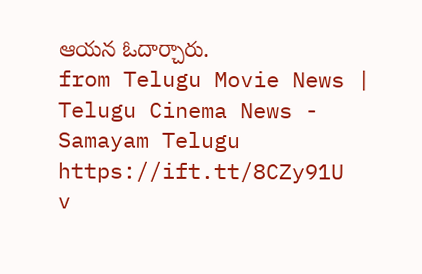ఆయన ఓదార్చారు.
from Telugu Movie News | Telugu Cinema News - Samayam Telugu https://ift.tt/8CZy91U
v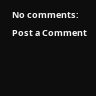No comments:
Post a Comment